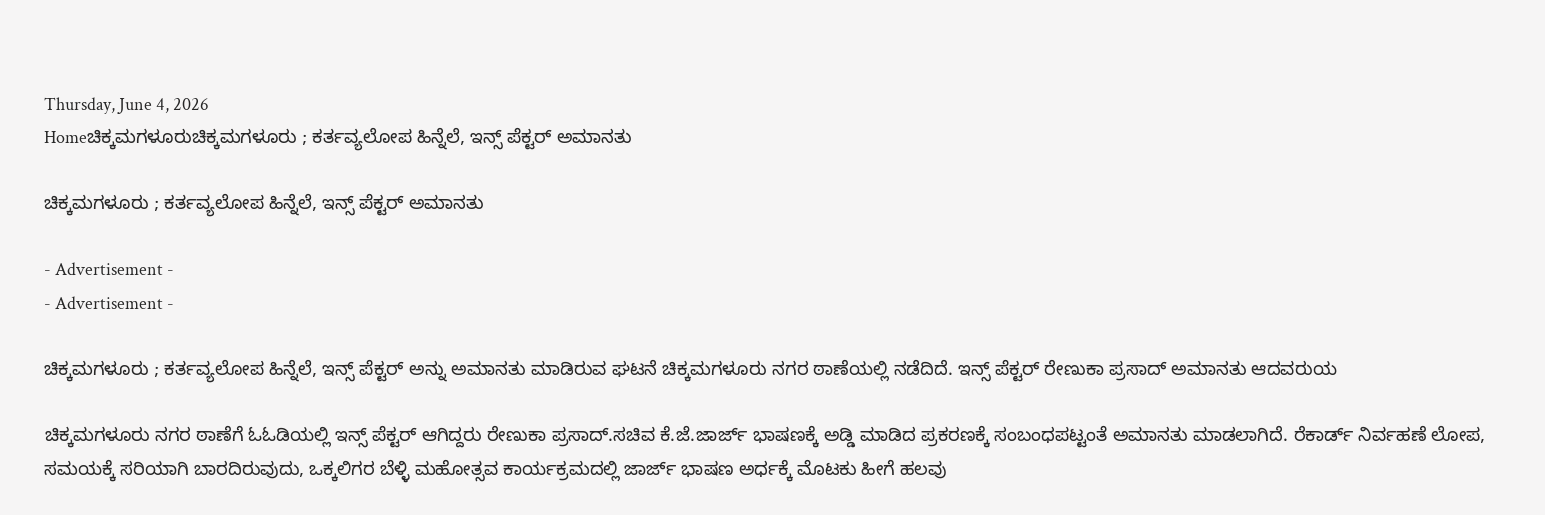Thursday, June 4, 2026
Homeಚಿಕ್ಕಮಗಳೂರುಚಿಕ್ಕಮಗಳೂರು ; ಕರ್ತವ್ಯಲೋಪ ಹಿನ್ನೆಲೆ, ಇನ್ಸ್ ಪೆಕ್ಟರ್ ಅಮಾನತು

ಚಿಕ್ಕಮಗಳೂರು ; ಕರ್ತವ್ಯಲೋಪ ಹಿನ್ನೆಲೆ, ಇನ್ಸ್ ಪೆಕ್ಟರ್ ಅಮಾನತು

- Advertisement -
- Advertisement -

ಚಿಕ್ಕಮಗಳೂರು ; ಕರ್ತವ್ಯಲೋಪ ಹಿನ್ನೆಲೆ, ಇನ್ಸ್ ಪೆಕ್ಟರ್ ಅನ್ನು ಅಮಾನತು ಮಾಡಿರುವ ಘಟನೆ ಚಿಕ್ಕಮಗಳೂರು ನಗರ ಠಾಣೆಯಲ್ಲಿ ನಡೆದಿದೆ. ಇನ್ಸ್ ಪೆಕ್ಟರ್ ರೇಣುಕಾ ಪ್ರಸಾದ್ ಅಮಾನತು ಆದವರುಯ

ಚಿಕ್ಕಮಗಳೂರು ನಗರ ಠಾಣೆಗೆ ಓಓಡಿಯಲ್ಲಿ ಇನ್ಸ್ ಪೆಕ್ಟರ್ ಆಗಿದ್ದರು ರೇಣುಕಾ ಪ್ರಸಾದ್.ಸಚಿವ ಕೆ.ಜೆ.ಜಾರ್ಜ್ ಭಾಷಣಕ್ಕೆ ಅಡ್ಡಿ ಮಾಡಿದ ಪ್ರಕರಣಕ್ಕೆ ಸಂಬಂಧಪಟ್ಟಂತೆ ಅಮಾನತು ಮಾಡಲಾಗಿದೆ. ರೆಕಾರ್ಡ್ ನಿರ್ವಹಣೆ ಲೋಪ, ಸಮಯಕ್ಕೆ ಸರಿಯಾಗಿ ಬಾರದಿರುವುದು, ಒಕ್ಕಲಿಗರ ಬೆಳ್ಳಿ ಮಹೋತ್ಸವ ಕಾರ್ಯಕ್ರಮದಲ್ಲಿ ಜಾರ್ಜ್ ಭಾಷಣ ಅರ್ಧಕ್ಕೆ ಮೊಟಕು ಹೀಗೆ ಹಲವು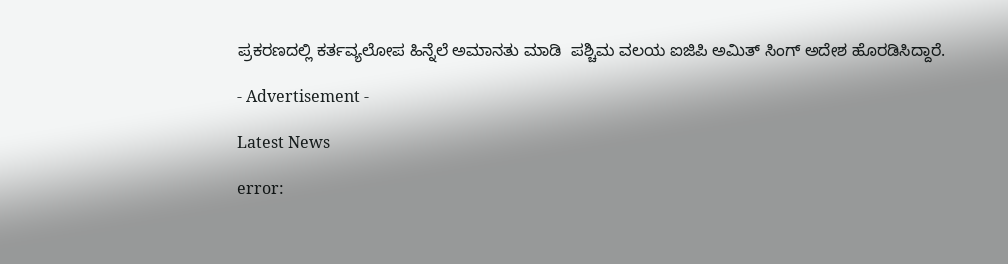ಪ್ರಕರಣದಲ್ಲಿ ಕರ್ತವ್ಯಲೋಪ ಹಿನ್ನೆಲೆ ಅಮಾನತು ಮಾಡಿ  ಪಶ್ಚಿಮ ವಲಯ ಐಜಿಪಿ ಅಮಿತ್ ಸಿಂಗ್ ಅದೇಶ ಹೊರಡಿಸಿದ್ದಾರೆ.

- Advertisement -

Latest News

error: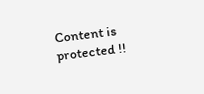Content is protected !!